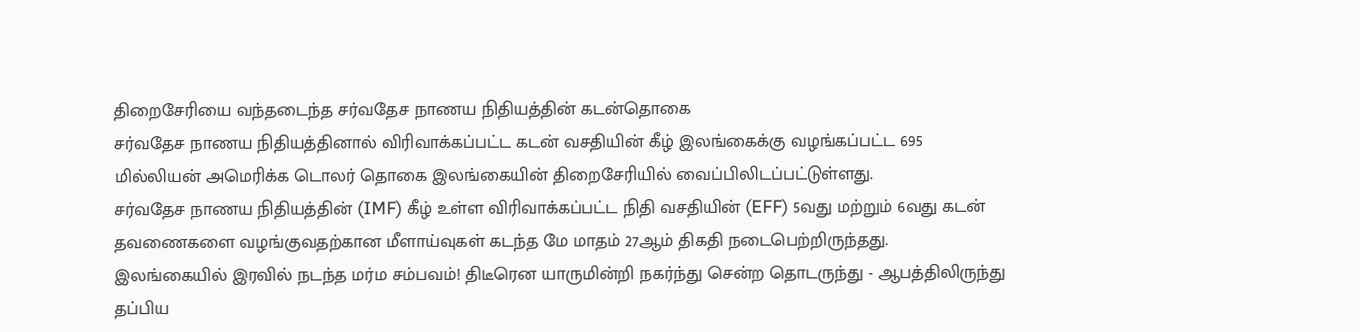திறைசேரியை வந்தடைந்த சர்வதேச நாணய நிதியத்தின் கடன்தொகை
சர்வதேச நாணய நிதியத்தினால் விரிவாக்கப்பட்ட கடன் வசதியின் கீழ் இலங்கைக்கு வழங்கப்பட்ட 695 மில்லியன் அமெரிக்க டொலர் தொகை இலங்கையின் திறைசேரியில் வைப்பிலிடப்பட்டுள்ளது.
சர்வதேச நாணய நிதியத்தின் (IMF) கீழ் உள்ள விரிவாக்கப்பட்ட நிதி வசதியின் (EFF) 5வது மற்றும் 6வது கடன் தவணைகளை வழங்குவதற்கான மீளாய்வுகள் கடந்த மே மாதம் 27ஆம் திகதி நடைபெற்றிருந்தது.
இலங்கையில் இரவில் நடந்த மர்ம சம்பவம்! திடீரென யாருமின்றி நகர்ந்து சென்ற தொடருந்து - ஆபத்திலிருந்து தப்பிய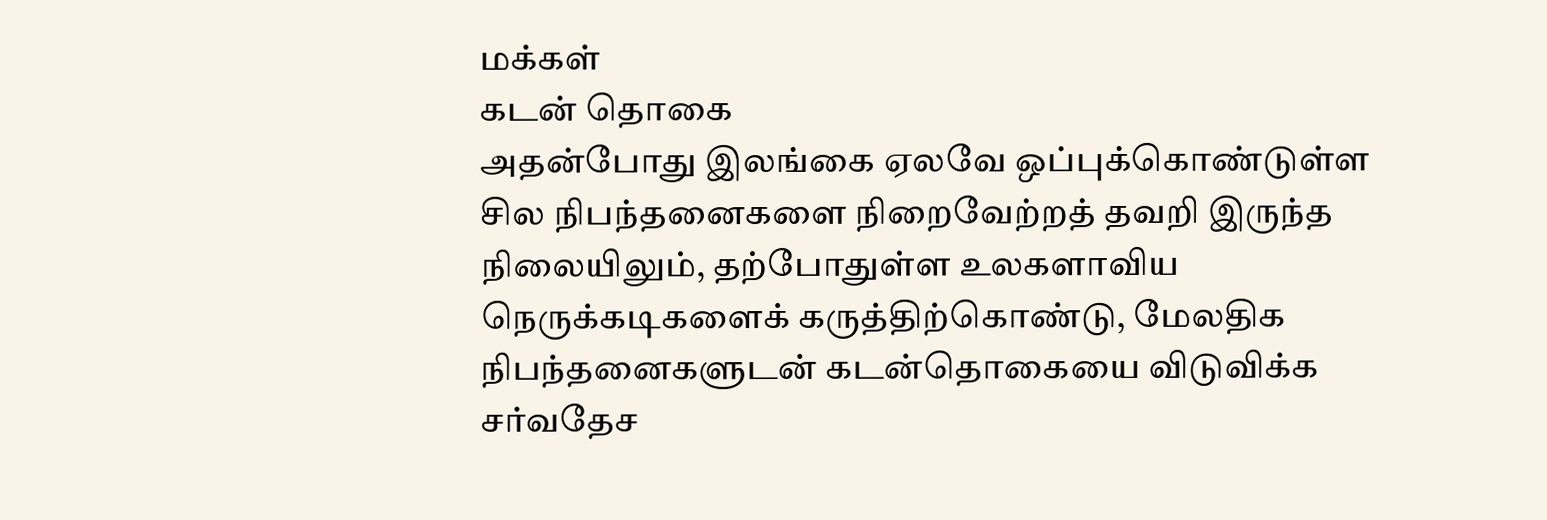மக்கள்
கடன் தொகை
அதன்போது இலங்கை ஏலவே ஒப்புக்கொண்டுள்ள சில நிபந்தனைகளை நிறைவேற்றத் தவறி இருந்த நிலையிலும், தற்போதுள்ள உலகளாவிய நெருக்கடிகளைக் கருத்திற்கொண்டு, மேலதிக நிபந்தனைகளுடன் கடன்தொகையை விடுவிக்க சர்வதேச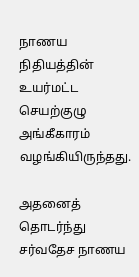நாணய நிதியத்தின் உயர்மட்ட செயற்குழு அங்கீகாரம் வழங்கியிருந்தது.

அதனைத் தொடர்ந்து சர்வதேச நாணய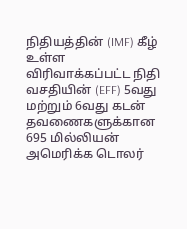நிதியத்தின் (IMF) கீழ் உள்ள விரிவாக்கப்பட்ட நிதி வசதியின் (EFF) 5வது மற்றும் 6வது கடன் தவணைகளுக்கான 695 மில்லியன் அமெரிக்க டொலர்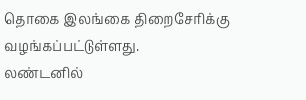தொகை இலங்கை திறைசேரிக்கு வழங்கப்பட்டுள்ளது.
லண்டனில்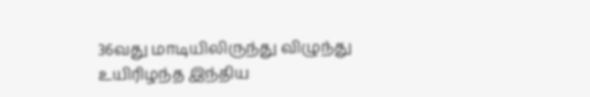36வது மாடியிலிருந்து விழுந்து உயிரிழந்த இந்திய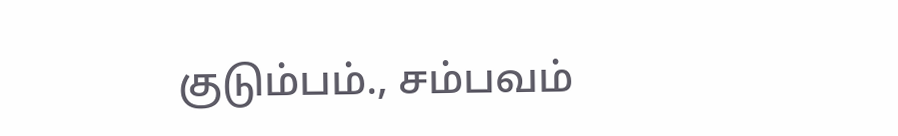குடும்பம்., சம்பவம்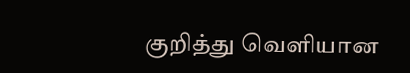குறித்து வெளியான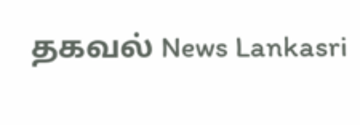தகவல் News Lankasri